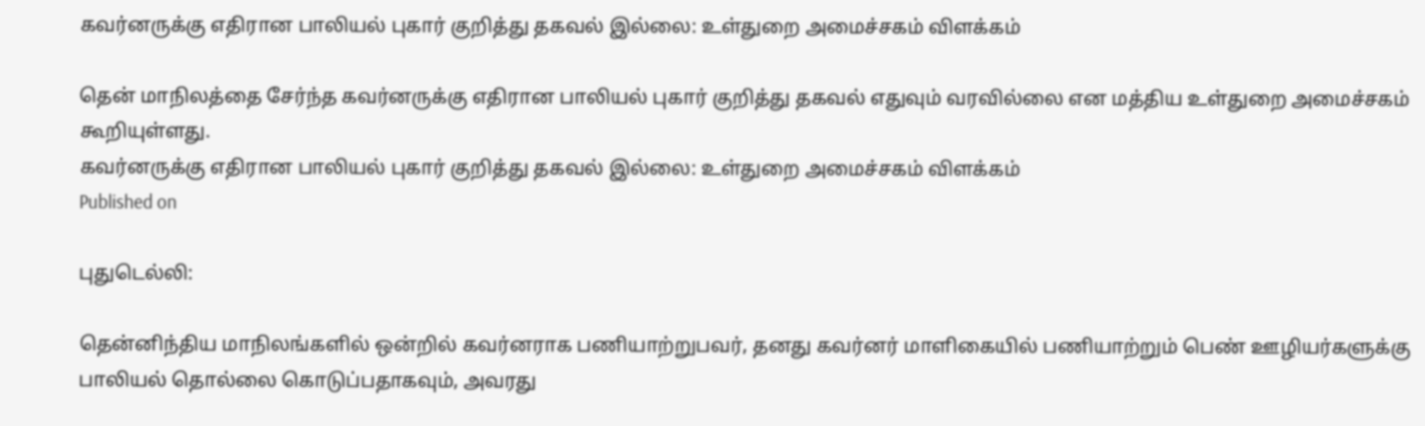கவர்னருக்கு எதிரான பாலியல் புகார் குறித்து தகவல் இல்லை: உள்துறை அமைச்சகம் விளக்கம்

தென் மாநிலத்தை சேர்ந்த கவர்னருக்கு எதிரான பாலியல் புகார் குறித்து தகவல் எதுவும் வரவில்லை என மத்திய உள்துறை அமைச்சகம் கூறியுள்ளது.
கவர்னருக்கு எதிரான பாலியல் புகார் குறித்து தகவல் இல்லை: உள்துறை அமைச்சகம் விளக்கம்
Published on

புதுடெல்லி:

தென்னிந்திய மாநிலங்களில் ஒன்றில் கவர்னராக பணியாற்றுபவர், தனது கவர்னர் மாளிகையில் பணியாற்றும் பெண் ஊழியர்களுக்கு பாலியல் தொல்லை கொடுப்பதாகவும், அவரது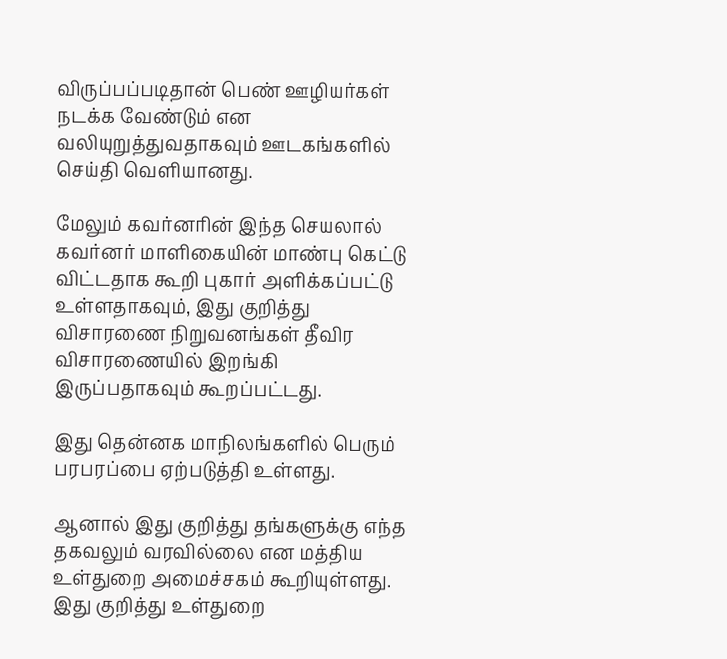விருப்பப்படிதான் பெண் ஊழியர்கள் நடக்க வேண்டும் என வலியுறுத்துவதாகவும் ஊடகங்களில் செய்தி வெளியானது.

மேலும் கவர்னரின் இந்த செயலால் கவர்னர் மாளிகையின் மாண்பு கெட்டு விட்டதாக கூறி புகார் அளிக்கப்பட்டு உள்ளதாகவும், இது குறித்து விசாரணை நிறுவனங்கள் தீவிர விசாரணையில் இறங்கி இருப்பதாகவும் கூறப்பட்டது.

இது தென்னக மாநிலங்களில் பெரும் பரபரப்பை ஏற்படுத்தி உள்ளது.

ஆனால் இது குறித்து தங்களுக்கு எந்த தகவலும் வரவில்லை என மத்திய உள்துறை அமைச்சகம் கூறியுள்ளது. இது குறித்து உள்துறை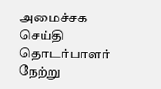அமைச்சக செய்தி தொடர்பாளர் நேற்று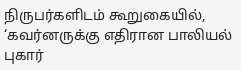நிருபர்களிடம் கூறுகையில், ‘கவர்னருக்கு எதிரான பாலியல் புகார்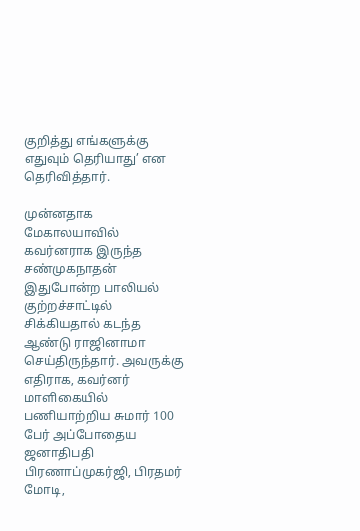குறித்து எங்களுக்கு எதுவும் தெரியாது’ என தெரிவித்தார்.

முன்னதாக மேகாலயாவில் கவர்னராக இருந்த சண்முகநாதன் இதுபோன்ற பாலியல் குற்றச்சாட்டில் சிக்கியதால் கடந்த ஆண்டு ராஜினாமா செய்திருந்தார். அவருக்கு எதிராக, கவர்னர் மாளிகையில் பணியாற்றிய சுமார் 100 பேர் அப்போதைய ஜனாதிபதி பிரணாப்முகர்ஜி, பிரதமர் மோடி,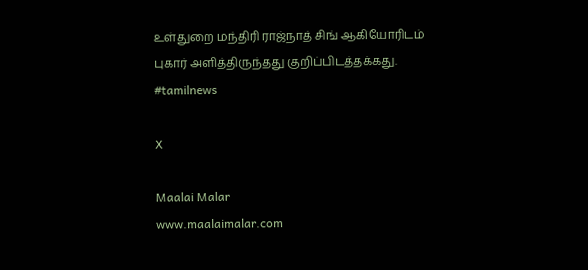உள்துறை மந்திரி ராஜ்நாத் சிங் ஆகியோரிடம் புகார் அளித்திருந்தது குறிப்பிடத்தக்கது. #tamilnews

X

Maalai Malar
www.maalaimalar.com